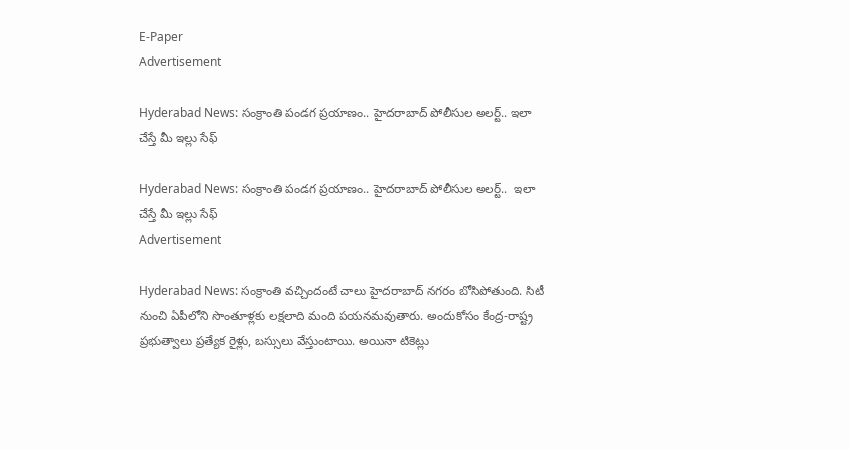E-Paper
Advertisement

Hyderabad News: సంక్రాంతి పండగ ప్రయాణం.. హైదరాబాద్‌ పోలీసుల అలర్ట్.. ఇలా చేస్తే మీ ఇల్లు సేఫ్

Hyderabad News: సంక్రాంతి పండగ ప్రయాణం.. హైదరాబాద్‌ పోలీసుల అలర్ట్..  ఇలా చేస్తే మీ ఇల్లు సేఫ్
Advertisement

Hyderabad News: సంక్రాంతి వచ్చిందంటే చాలు హైదరాబాద్ నగరం బోసిపోతుంది. సిటీ నుంచి ఏపీలోని సొంతూళ్లకు లక్షలాది మంది పయనమవుతారు. అందుకోసం కేంద్ర-రాష్ట్ర ప్రభుత్వాలు ప్రత్యేక రైళ్లు, బస్సులు వేస్తుంటాయి. అయినా టికెట్లు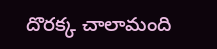దొరక్క చాలామంది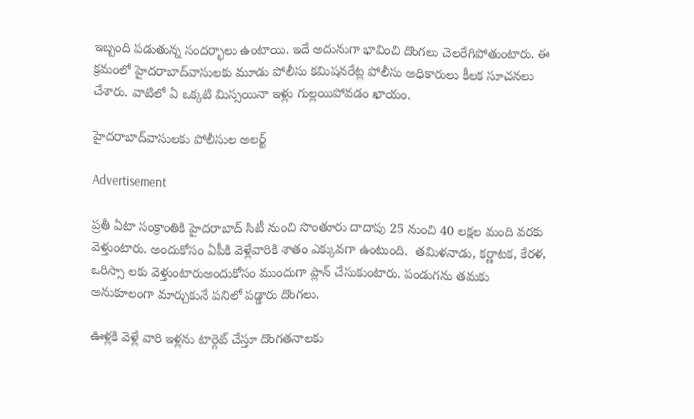ఇబ్బంది పడుతున్న సందర్భాలు ఉంటాయి. ఇదే అదునుగా భావించి దొంగలు చెలరేగిపోతుంటారు. ఈ క్రమంలో హైదరాబాద్‌వాసులకు మూడు పోలీసు కమిషనరేట్ల పోలీసు అధికారులు కీలక సూచనలు చేశారు. వాటిలో ఏ ఒక్కటి మిస్సయినా ఇళ్లు గుల్లయిపోవడం ఖాయం.

హైదరాబాద్‌వాసులకు పోలీసుల అలర్ట్

Advertisement

ప్రతీ ఏటా సంక్రాంతికి హైదరాబాద్ సిటీ నుంచి సొంతూరు దాదాపు 25 నుంచి 40 లక్షల మంది వరకు వెళ్తుంటారు. అందుకోసం ఏపీకి వెళ్లేవారికి శాతం ఎక్కువగా ఉంటుంది.  తమిళనాడు, కర్ణాటక, కేరళ, ఒరిస్సా లకు వెళ్తుంటారుఅందుకోసం ముందుగా ప్లాన్ చేసుకుంటారు. పండుగను తమకు అనుకూలంగా మార్చుకునే పనిలో పడ్డారు దొంగలు.

ఊళ్లకి వెళ్లే వారి ఇళ్లను టార్గెట్ చేస్తూ దొంగతనాలకు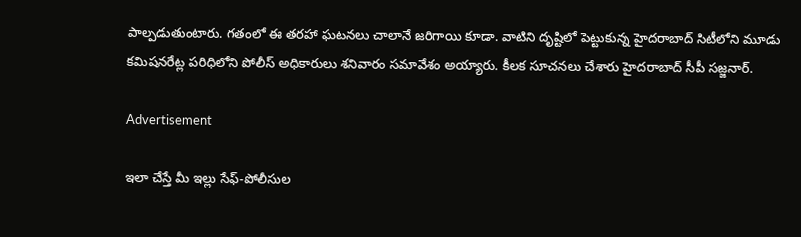పాల్పడుతుంటారు. గతంలో ఈ తరహా ఘటనలు చాలానే జరిగాయి కూడా. వాటిని దృష్టిలో పెట్టుకున్న హైదరాబాద్ సిటీలోని మూడు కమిషనరేట్ల పరిధిలోని పోలీస్ అధికారులు శనివారం సమావేశం అయ్యారు. కీలక సూచనలు చేశారు హైదరాబాద్ సీపీ సజ్జనార్.

Advertisement

ఇలా చేస్తే మీ ఇల్లు సేఫ్-పోలీసుల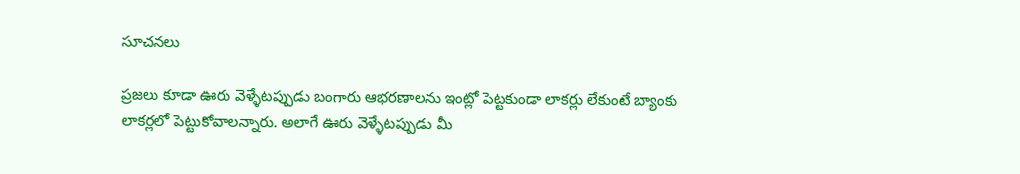సూచనలు

ప్రజలు కూడా ఊరు వెళ్ళేటప్పుడు బంగారు ఆభరణాలను ఇంట్లో పెట్టకుండా లాకర్లు లేకుంటే బ్యాంకు లాకర్లలో పెట్టుకోవాలన్నారు. అలాగే ఊరు వెళ్ళేటప్పుడు మీ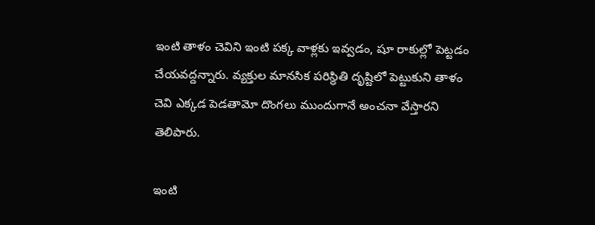ఇంటి తాళం చెవిని ఇంటి పక్క వాళ్లకు ఇవ్వడం, షూ రాకుల్లో పెట్టడం చేయవద్దన్నారు. వ్యక్తుల మానసిక పరిస్థితి దృష్టిలో పెట్టుకుని తాళం చెవి ఎక్కడ పెడతామో దొంగలు ముందుగానే అంచనా వేస్తారని తెలిపారు.

ఇంటి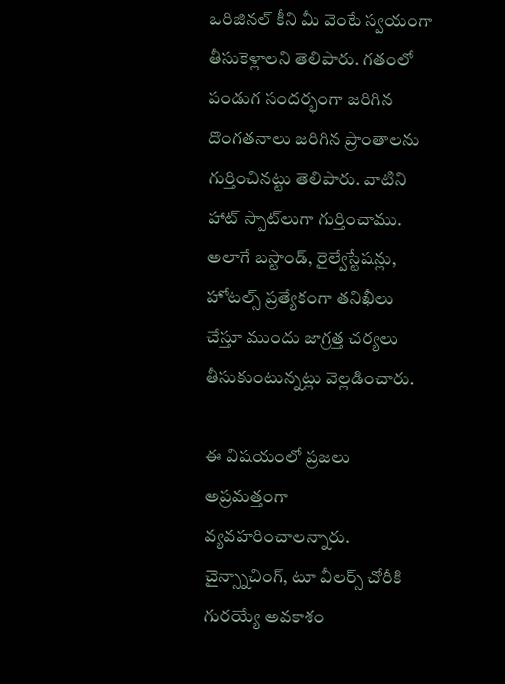ఒరిజినల్ కీని మీ వెంటే స్వయంగా తీసుకెళ్లాలని తెలిపారు. గతంలో పండుగ సందర్భంగా జరిగిన దొంగతనాలు జరిగిన ప్రాంతాలను గుర్తించినట్టు తెలిపారు. వాటిని హాట్ స్పాట్‌లుగా గుర్తించాము. అలాగే బస్టాండ్, రైల్వేస్టేషన్లు, హోటల్స్ ప్రత్యేకంగా తనిఖీలు చేస్తూ ముందు జాగ్రత్త చర్యలు తీసుకుంటున్నట్లు వెల్లడించారు.

ఈ విషయంలో ప్రజలు అప్రమత్తంగా వ్యవహరించాలన్నారు. చైన్స్నాచింగ్, టూ వీలర్స్ చోరీకి గురయ్యే అవకాశం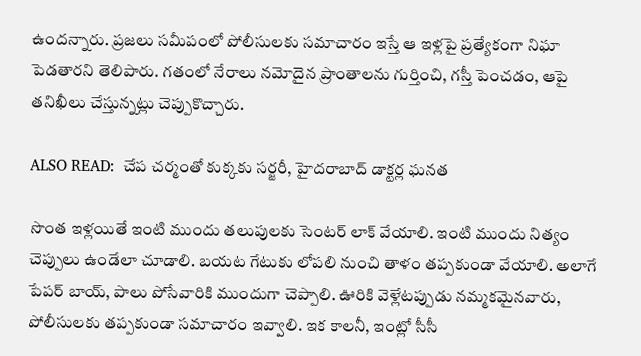ఉందన్నారు. ప్రజలు సమీపంలో పోలీసులకు సమాచారం ఇస్తే ఆ ఇళ్లపై ప్రత్యేకంగా నిఘా పెడతారని తెలిపారు. గతంలో నేరాలు నమోదైన ప్రాంతాలను గుర్తించి, గస్తీ పెంచడం, ఆపై తనిఖీలు చేస్తున్నట్లు చెప్పుకొచ్చారు.

ALSO READ:  చేప చర్మంతో కుక్కకు సర్జరీ, హైదరాబాద్ డాక్టర్ల ఘనత

సొంత ఇళ్లయితే ఇంటి ముందు తలుపులకు సెంటర్‌ లాక్‌ వేయాలి. ఇంటి ముందు నిత్యం చెప్పులు ఉండేలా చూడాలి. బయట గేటుకు లోపలి నుంచి తాళం తప్పకుండా వేయాలి. అలాగే పేపర్‌ బాయ్, పాలు పోసేవారికి ముందుగా చెప్పాలి. ఊరికి వెళ్లేటప్పుడు నమ్మకమైనవారు, పోలీసులకు తప్పకుండా సమాచారం ఇవ్వాలి. ఇక కాలనీ, ఇంట్లో సీసీ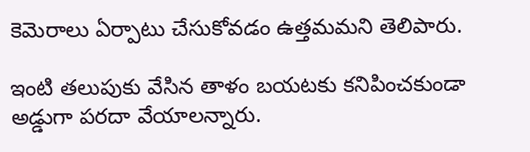కెమెరాలు ఏర్పాటు చేసుకోవడం ఉత్తమమని తెలిపారు.

ఇంటి తలుపుకు వేసిన తాళం బయటకు కనిపించకుండా అడ్డుగా పరదా వేయాలన్నారు.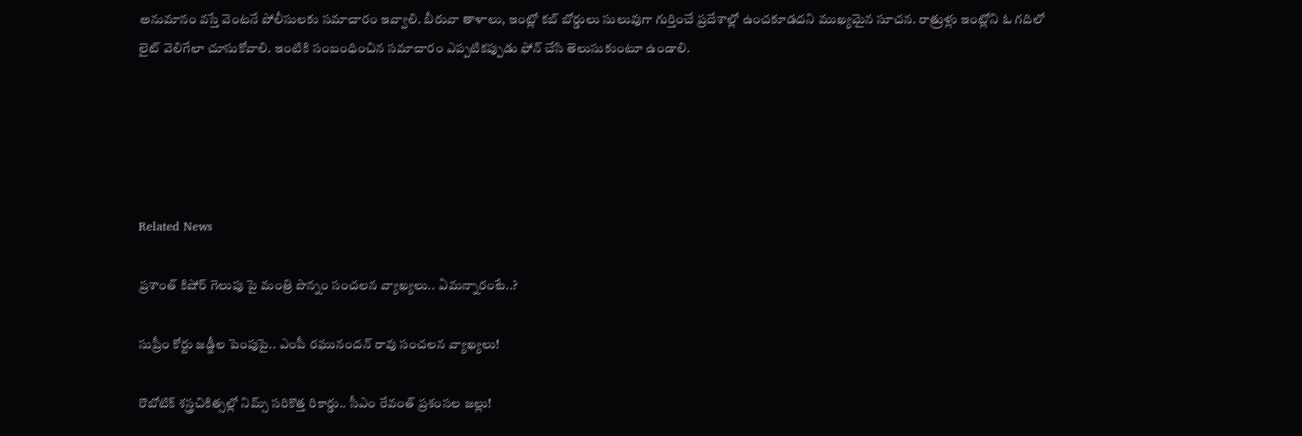అనుమానం వస్తే వెంటనే పోలీసులకు సమాచారం ఇవ్వాలి. బీరువా తాళాలు, ఇంట్లో కబ్‌ బోర్డులు సులువుగా గుర్తించే ప్రదేశాల్లో ఉంచకూడదని ముఖ్యమైన సూచన. రాత్రుళ్లు ఇంట్లోని ఓ గదిలో లైట్‌ వెలిగేలా చూసుకోవాలి. ఇంటికి సంబంధించిన సమాచారం ఎప్పటికప్పుడు ఫోన్ చేసి తెలుసుకుంటూ ఉండాలి.





Related News

ప్రశాంత్ కిషోర్ గెలుపు పై మంత్రి పొన్నం సంచలన వ్యాఖ్యలు.. ఏమన్నారంటే..?

సుప్రీం కోర్టు జడ్జీల పెంపుపై.. ఎంపీ రఘునందన్ రావు సంచలన వ్యాఖ్యలు!

రొబోటిక్ శస్త్రచికిత్సల్లో నిమ్స్ సరికొత్త రికార్డు.. సీఎం రేవంత్ ప్రశంసల జల్లు!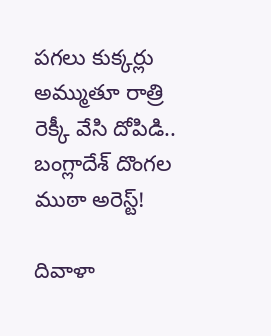పగలు కుక్కర్లు అమ్ముతూ రాత్రి రెక్కీ వేసి దోపిడి.. బంగ్లాదేశ్ దొంగల ముఠా అరెస్ట్!

దివాళా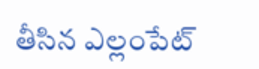తీసిన ఎల్లంపేట్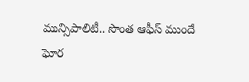మున్సిపాలిటీ.. సొంత ఆఫీస్ ముందే ఘోర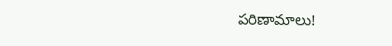పరిణామాలు!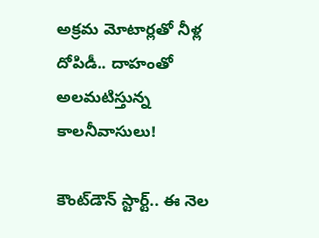అక్రమ మోటార్లతో నీళ్ల దోపిడీ.. దాహంతో అలమటిస్తున్న కాలనీవాసులు!

కౌంట్‌డౌన్ స్టార్ట్.. ఈ నెల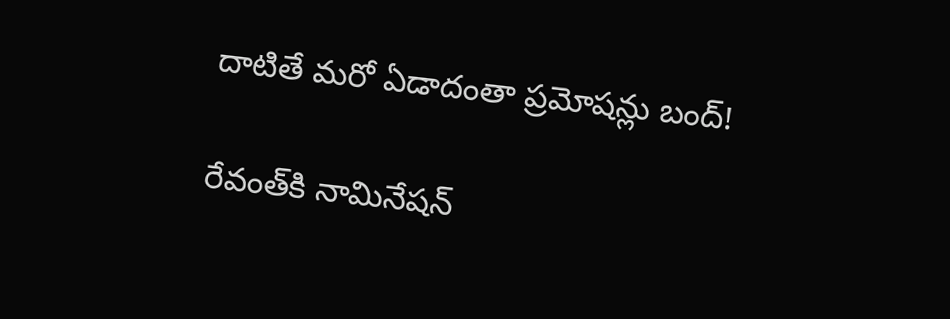దాటితే మరో ఏడాదంతా ప్రమోషన్లు బంద్!

రేవంత్‌కి నామినేషన్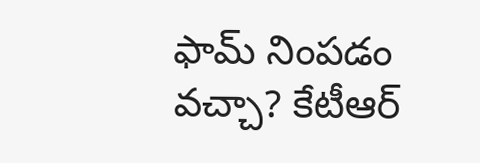ఫామ్ నింపడం వచ్చా? కేటీఆర్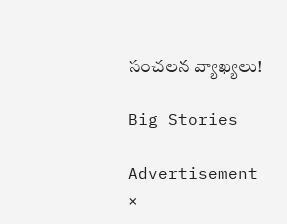సంచలన వ్యాఖ్యలు!

Big Stories

Advertisement
×